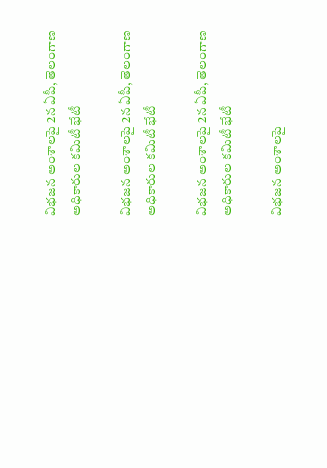విభజన అంశాలపై 2న ఏపీ, తెలంగాణ అధికారుల కమిటీ భేటీ

విభజన అంశాలపై 2న ఏపీ, తెలంగాణ అధికారుల కమిటీ భేటీ

విభజన అంశాలపై 2న ఏపీ, తెలంగాణ అధికారుల కమిటీ భేటీ

విభజన అంశాలపై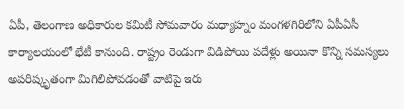ఏపీ, తెలంగాణ అధికారుల కమిటీ సోమవారం మధ్యాహ్నం మంగళగిరిలోని ఏపీఏసీ కార్యాలయంలో భేటీ కానుంది. రాష్ట్రం రెండుగా విడిపోయి పదేళ్లు అయినా కొన్ని సమస్యలు అపరిష్కృతంగా మిగిలిపోవడంతో వాటిపై ఇరు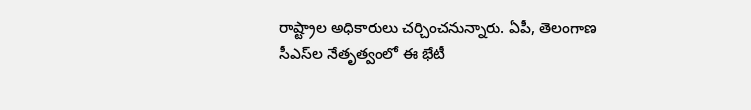రాష్ట్రాల అధికారులు చర్చించనున్నారు. ఏపీ, తెలంగాణ సీఎస్‌ల నేతృత్వంలో ఈ భేటీ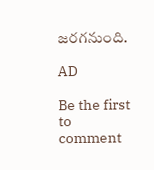జరగనుంది.

AD

Be the first to comment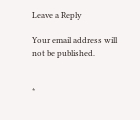Leave a Reply

Your email address will not be published.


*